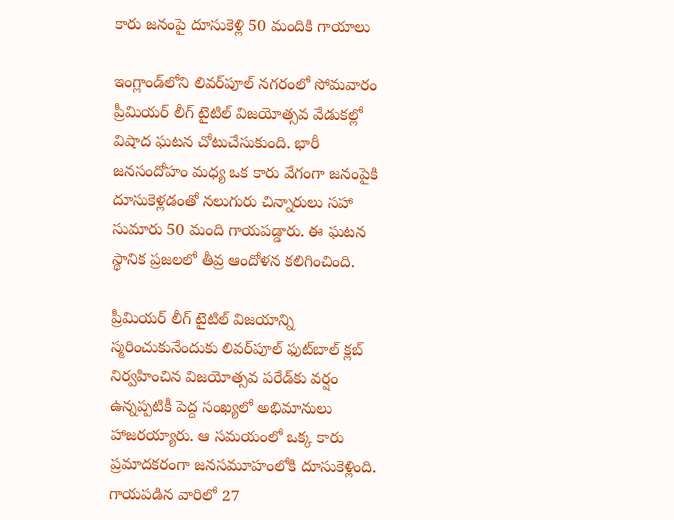కారు జనంపై దూసుకెళ్లి 50 మందికి గాయాలు

ఇంగ్లాండ్‌లోని లివర్‌పూల్ నగరంలో సోమవారం ప్రీమియర్ లీగ్ టైటిల్ విజయోత్సవ వేడుకల్లో విషాద ఘటన చోటుచేసుకుంది. భారీ జనసందోహం మధ్య ఒక కారు వేగంగా జనంపైకి దూసుకెళ్లడంతో నలుగురు చిన్నారులు సహా సుమారు 50 మంది గాయపడ్డారు. ఈ ఘటన స్థానిక ప్రజలలో తీవ్ర ఆందోళన కలిగించింది.

ప్రీమియర్ లీగ్ టైటిల్ విజయాన్ని స్మరించుకునేందుకు లివర్‌పూల్ ఫుట్‌బాల్ క్లబ్ నిర్వహించిన విజయోత్సవ పరేడ్‌కు వర్షం ఉన్నప్పటికీ పెద్ద సంఖ్యలో అభిమానులు హాజరయ్యారు. ఆ సమయంలో ఒక్క కారు ప్రమాదకరంగా జనసమూహంలోకి దూసుకెళ్లింది. గాయపడిన వారిలో 27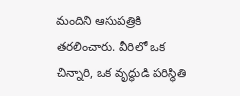మందిని ఆసుపత్రికి తరలించారు. వీరిలో ఒక చిన్నారి, ఒక వృద్ధుడి పరిస్థితి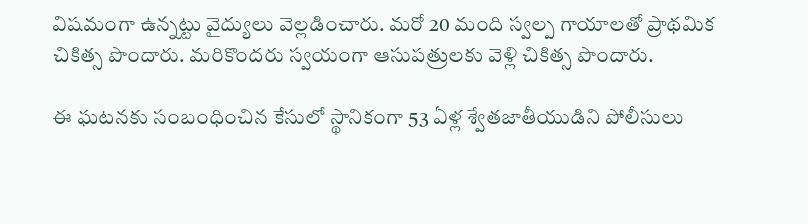విషమంగా ఉన్నట్టు వైద్యులు వెల్లడించారు. మరో 20 మంది స్వల్ప గాయాలతో ప్రాథమిక చికిత్స పొందారు. మరికొందరు స్వయంగా ఆసుపత్రులకు వెళ్లి చికిత్స పొందారు.

ఈ ఘటనకు సంబంధించిన కేసులో స్థానికంగా 53 ఏళ్ల శ్వేతజాతీయుడిని పోలీసులు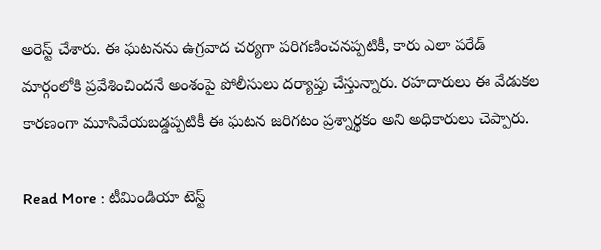అరెస్ట్ చేశారు. ఈ ఘటనను ఉగ్రవాద చర్యగా పరిగణించనప్పటికీ, కారు ఎలా పరేడ్ మార్గంలోకి ప్రవేశించిందనే అంశంపై పోలీసులు దర్యాప్తు చేస్తున్నారు. రహదారులు ఈ వేడుకల కారణంగా మూసివేయబడ్డప్పటికీ ఈ ఘటన జరిగటం ప్రశ్నార్థకం అని అధికారులు చెప్పారు.

Read More : టీమిండియా టెస్ట్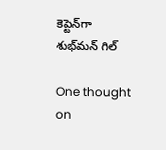కెప్టెన్‌గా శుభ్‌మన్ గిల్

One thought on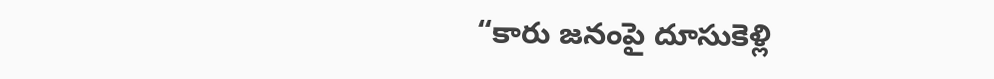“కారు జనంపై దూసుకెళ్లి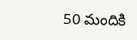50 మందికి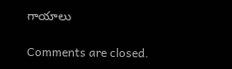గాయాలు

Comments are closed.